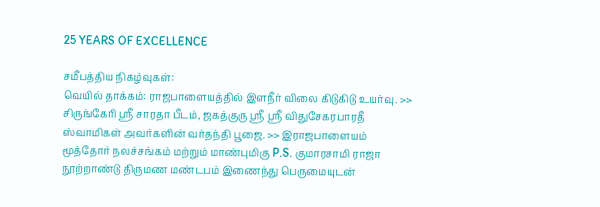25 YEARS OF EXCELLENCE

சமீபத்திய நிகழ்வுகள்:
வெயில் தாக்கம்: ராஜபாளையத்தில் இளநீர் விலை கிடுகிடு உயர்வு. >> சிருங்கேரி ஸ்ரீ சாரதா பீடம், ஜகத்குரு ஸ்ரீ ஸ்ரீ விதுசேகரபாரதீ ஸ்வாமிகள் அவர்களின் வர்தந்தி பூஜை. >> இராஜபாளையம் மூத்தோர் நலச்சங்கம் மற்றும் மாண்புமிகு P.S. குமாரசாமி ராஜா நூற்றாண்டு திருமண மண்டபம் இணைந்து பெருமையுடன்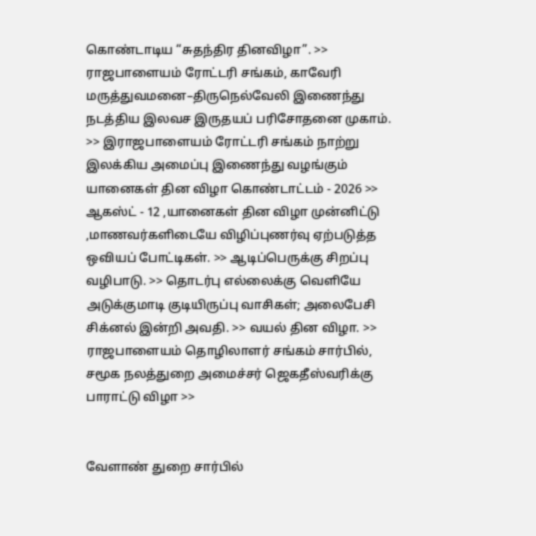கொண்டாடிய “சுதந்திர தினவிழா”. >> ராஜபாளையம் ரோட்டரி சங்கம், காவேரி மருத்துவமனை–திருநெல்வேலி இணைந்து நடத்திய இலவச இருதயப் பரிசோதனை முகாம். >> இராஜபாளையம் ரோட்டரி சங்கம் நாற்று இலக்கிய அமைப்பு இணைந்து வழங்கும் யானைகள் தின விழா கொண்டாட்டம் - 2026 >> ஆகஸ்ட் - 12 ,யானைகள் தின விழா முன்னிட்டு ,மாணவர்களிடையே விழிப்புணர்வு ஏற்படுத்த ஒவியப் போட்டிகள். >> ஆடிப்பெருக்கு சிறப்பு வழிபாடு. >> தொடர்பு எல்லைக்கு வெளியே அடுக்குமாடி குடியிருப்பு வாசிகள்; அலைபேசி சிக்னல் இன்றி அவதி. >> வயல் தின விழா. >> ராஜபாளையம் தொழிலாளர் சங்கம் சார்பில், சமூக நலத்துறை அமைச்சர் ஜெகதீஸ்வரிக்கு பாராட்டு விழா >>


வேளாண் துறை சார்பில்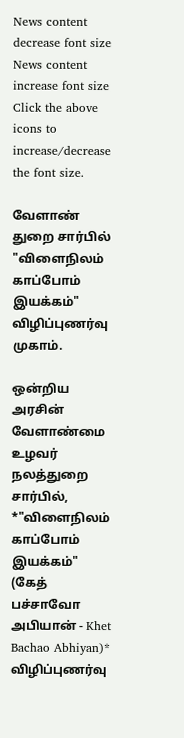News content decrease font size News content increase font size
Click the above icons to increase/decrease the font size.

வேளாண் துறை சார்பில் "விளைநிலம் காப்போம் இயக்கம்" விழிப்புணர்வு முகாம்.

ஒன்றிய அரசின் வேளாண்மை உழவர் நலத்துறை சார்பில், *"விளைநிலம் காப்போம் இயக்கம்" (கேத் பச்சாவோ அபியான் - Khet Bachao Abhiyan)* விழிப்புணர்வு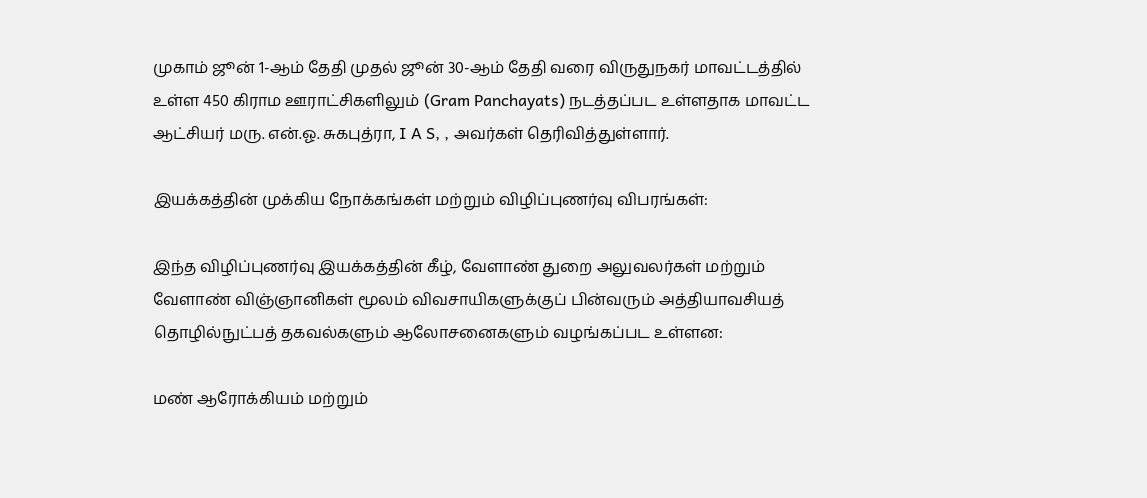முகாம் ஜூன் 1-ஆம் தேதி முதல் ஜூன் 30-ஆம் தேதி வரை விருதுநகர் மாவட்டத்தில் உள்ள 450 கிராம ஊராட்சிகளிலும் (Gram Panchayats) நடத்தப்பட உள்ளதாக மாவட்ட ஆட்சியர் மரு. என்.ஓ. சுகபுத்ரா, I A S, , அவர்கள் தெரிவித்துள்ளார்.

இயக்கத்தின் முக்கிய நோக்கங்கள் மற்றும் விழிப்புணர்வு விபரங்கள்:

இந்த விழிப்புணர்வு இயக்கத்தின் கீழ், வேளாண் துறை அலுவலர்கள் மற்றும் வேளாண் விஞ்ஞானிகள் மூலம் விவசாயிகளுக்குப் பின்வரும் அத்தியாவசியத் தொழில்நுட்பத் தகவல்களும் ஆலோசனைகளும் வழங்கப்பட உள்ளன:

மண் ஆரோக்கியம் மற்றும்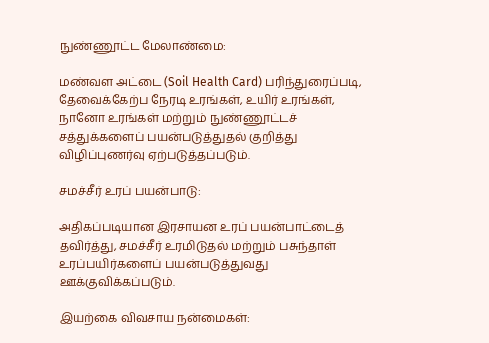நுண்ணூட்ட மேலாண்மை:

மண்வள அட்டை (Soil Health Card) பரிந்துரைப்படி, தேவைக்கேற்ப நேரடி உரங்கள், உயிர் உரங்கள், நானோ உரங்கள் மற்றும் நுண்ணூட்டச் சத்துக்களைப் பயன்படுத்துதல் குறித்து விழிப்புணர்வு ஏற்படுத்தப்படும்.

சமச்சீர் உரப் பயன்பாடு:

அதிகப்படியான இரசாயன உரப் பயன்பாட்டைத் தவிர்த்து, சமச்சீர் உரமிடுதல் மற்றும் பசுந்தாள் உரப்பயிர்களைப் பயன்படுத்துவது ஊக்குவிக்கப்படும்.

இயற்கை விவசாய நன்மைகள்: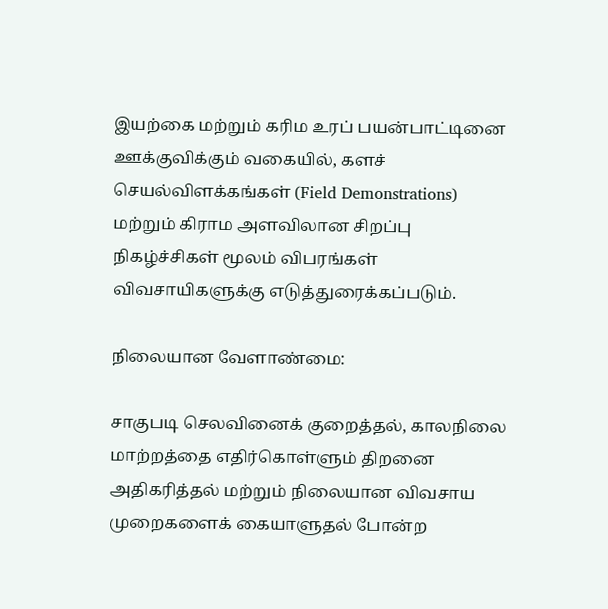இயற்கை மற்றும் கரிம உரப் பயன்பாட்டினை ஊக்குவிக்கும் வகையில், களச் செயல்விளக்கங்கள் (Field Demonstrations) மற்றும் கிராம அளவிலான சிறப்பு நிகழ்ச்சிகள் மூலம் விபரங்கள் விவசாயிகளுக்கு எடுத்துரைக்கப்படும்.

நிலையான வேளாண்மை:

சாகுபடி செலவினைக் குறைத்தல், காலநிலை மாற்றத்தை எதிர்கொள்ளும் திறனை அதிகரித்தல் மற்றும் நிலையான விவசாய முறைகளைக் கையாளுதல் போன்ற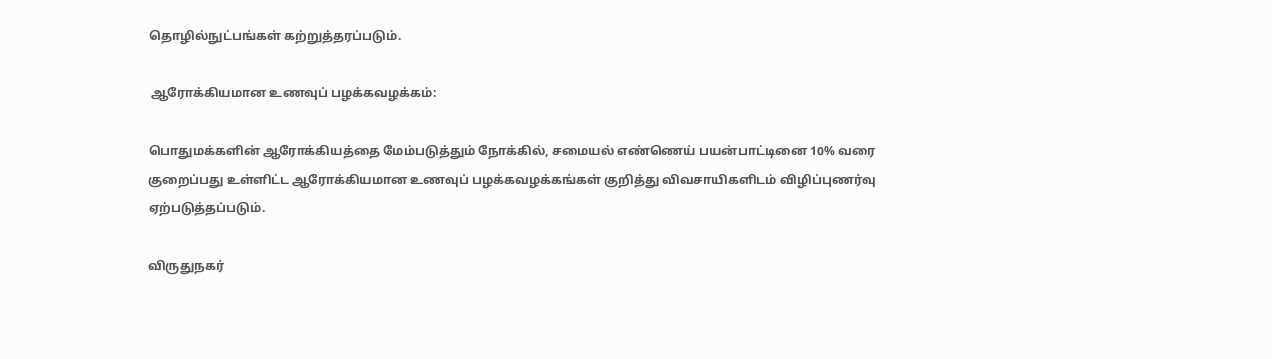தொழில்நுட்பங்கள் கற்றுத்தரப்படும்.

 ஆரோக்கியமான உணவுப் பழக்கவழக்கம்:

பொதுமக்களின் ஆரோக்கியத்தை மேம்படுத்தும் நோக்கில், சமையல் எண்ணெய் பயன்பாட்டினை 10% வரை குறைப்பது உள்ளிட்ட ஆரோக்கியமான உணவுப் பழக்கவழக்கங்கள் குறித்து விவசாயிகளிடம் விழிப்புணர்வு ஏற்படுத்தப்படும்.

விருதுநகர்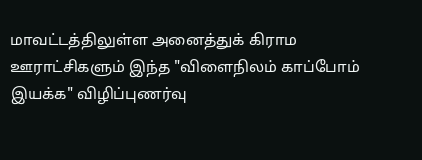மாவட்டத்திலுள்ள அனைத்துக் கிராம ஊராட்சிகளும் இந்த "விளைநிலம் காப்போம் இயக்க" விழிப்புணர்வு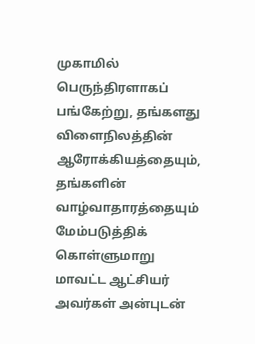முகாமில் பெருந்திரளாகப் பங்கேற்று, தங்களது விளைநிலத்தின் ஆரோக்கியத்தையும், தங்களின் வாழ்வாதாரத்தையும் மேம்படுத்திக் கொள்ளுமாறு மாவட்ட ஆட்சியர் அவர்கள் அன்புடன்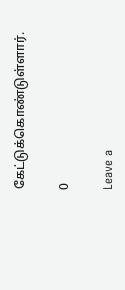கேட்டுக்கொண்டுள்ளார்.

0

Leave a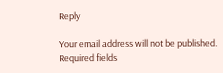Reply

Your email address will not be published. Required fields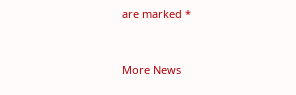are marked *


More News